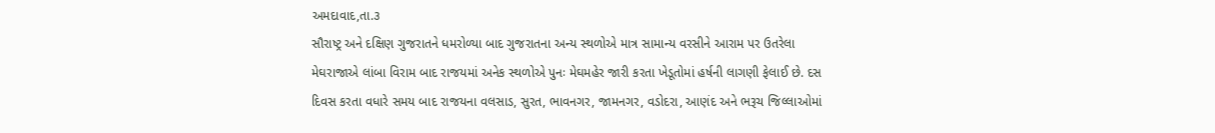અમદાવાદ,તા.૩
સૌરાષ્ટ્ર અને દક્ષિણ ગુજરાતને ધમરોળ્યા બાદ ગુજરાતના અન્ય સ્થળોએ માત્ર સામાન્ય વરસીને આરામ પર ઉતરેલા મેઘરાજાએ લાંબા વિરામ બાદ રાજયમાં અનેક સ્થળોએ પુનઃ મેઘમહેર જારી કરતા ખેડૂતોમાં હર્ષની લાગણી ફેલાઈ છે. દસ દિવસ કરતા વધારે સમય બાદ રાજયના વલસાડ, સુરત, ભાવનગર, જામનગર, વડોદરા, આણંદ અને ભરૂચ જિલ્લાઓમાં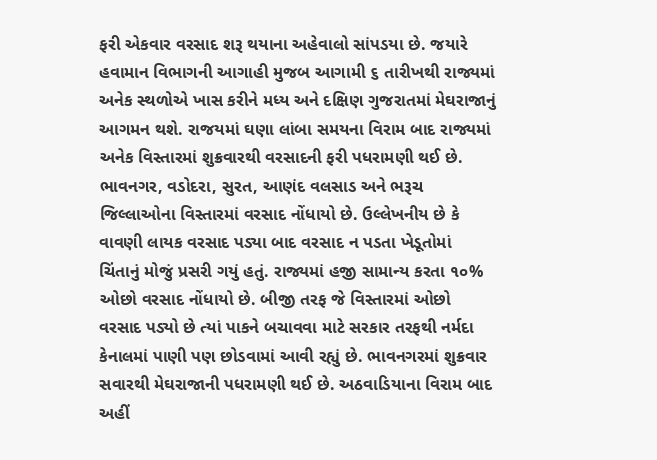ફરી એકવાર વરસાદ શરૂ થયાના અહેવાલો સાંપડયા છે. જયારે હવામાન વિભાગની આગાહી મુજબ આગામી ૬ તારીખથી રાજ્યમાં અનેક સ્થળોએ ખાસ કરીને મધ્ય અને દક્ષિણ ગુજરાતમાં મેઘરાજાનું આગમન થશે. રાજયમાં ઘણા લાંબા સમયના વિરામ બાદ રાજ્યમાં અનેક વિસ્તારમાં શુક્રવારથી વરસાદની ફરી પધરામણી થઈ છે. ભાવનગર, વડોદરા, સુરત, આણંદ વલસાડ અને ભરૂચ જિલ્લાઓના વિસ્તારમાં વરસાદ નોંધાયો છે. ઉલ્લેખનીય છે કે વાવણી લાયક વરસાદ પડ્યા બાદ વરસાદ ન પડતા ખેડૂતોમાં ચિંતાનું મોજું પ્રસરી ગયું હતું. રાજ્યમાં હજી સામાન્ય કરતા ૧૦% ઓછો વરસાદ નોંધાયો છે. બીજી તરફ જે વિસ્તારમાં ઓછો વરસાદ પડ્યો છે ત્યાં પાકને બચાવવા માટે સરકાર તરફથી નર્મદા કેનાલમાં પાણી પણ છોડવામાં આવી રહ્યું છે. ભાવનગરમાં શુક્રવાર સવારથી મેઘરાજાની પધરામણી થઈ છે. અઠવાડિયાના વિરામ બાદ અહીં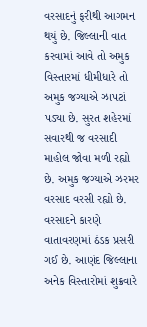વરસાદનું ફરીથી આગમન થયું છે. જિલ્લાની વાત કરવામાં આવે તો અમુક વિસ્તારમાં ધીમીધારે તો અમુક જગ્યાએ ઝાપટાં પડ્યા છે. સુરત શહેરમાં સવારથી જ વરસાદી માહોલ જોવા મળી રહ્યો છે. અમુક જગ્યાએ ઝરમર વરસાદ વરસી રહ્યો છે. વરસાદને કારણે વાતાવરણમાં ઠંડક પ્રસરી ગઈ છે. આણંદ જિલ્લાના અનેક વિસ્તારોમાં શુક્રવારે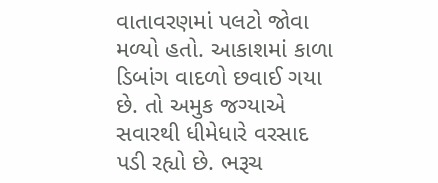વાતાવરણમાં પલટો જોવા મળ્યો હતો. આકાશમાં કાળા ડિબાંગ વાદળો છવાઈ ગયા છે. તો અમુક જગ્યાએ સવારથી ધીમેધારે વરસાદ પડી રહ્યો છે. ભરૂચ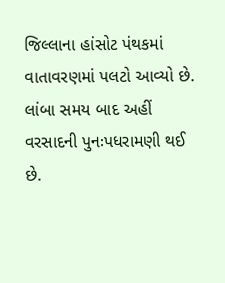જિલ્લાના હાંસોટ પંથકમાં વાતાવરણમાં પલટો આવ્યો છે. લાંબા સમય બાદ અહીં વરસાદની પુનઃપધરામણી થઈ છે.